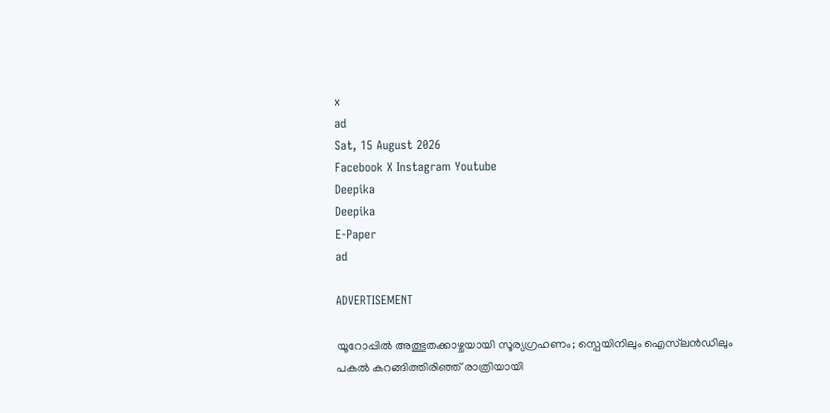x
ad
Sat, 15 August 2026
Facebook X Instagram Youtube
Deepika
Deepika
E-Paper
ad

ADVERTISEMENT

യൂറോപ്പിൽ അത്ഭുതക്കാഴ്ചയായി സൂര്യഗ്രഹണം; സ്പെയിനിലും ഐസ്‌ലൻഡിലും പകൽ കറങ്ങിത്തിരിഞ്ഞ് രാത്രിയായി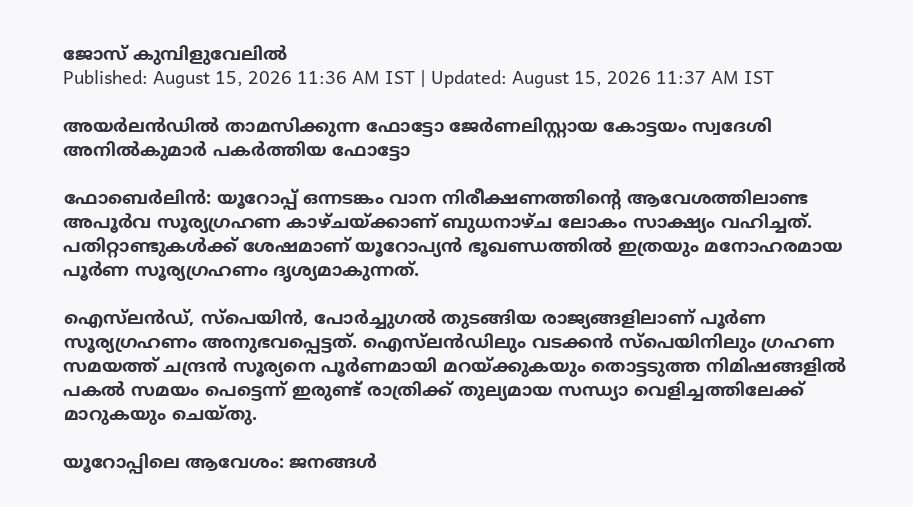ജോസ് കുമ്പിളുവേലിൽ
Published: August 15, 2026 11:36 AM IST | Updated: August 15, 2026 11:37 AM IST

അയർലന്‍ഡിൽ താമസിക്കുന്ന ഫോട്ടോ ജേർണലിസ്റ്റായ കോട്ടയം സ്വദേശി അനിൽകുമാർ പകർത്തിയ ഫോട്ടോ

ഫോബെർലിൻ: യൂറോപ്പ് ഒന്നടങ്കം വാന നിരീക്ഷണത്തിന്‍റെ ആവേശത്തിലാണ്ട അപൂർവ സൂര്യഗ്രഹണ കാഴ്‌ചയ്ക്കാണ് ബുധനാഴ്ച ലോകം സാക്ഷ്യം വഹിച്ചത്. പതിറ്റാണ്ടുകൾക്ക് ശേഷമാണ് യൂറോപ്യൻ ഭൂഖണ്ഡത്തിൽ ഇത്രയും മനോഹരമായ പൂർണ സൂര്യഗ്രഹണം ദൃശ്യമാകുന്നത്.

ഐസ്‌ലൻഡ്, സ്പെയിൻ, പോർച്ചുഗൽ തുടങ്ങിയ രാജ്യങ്ങളിലാണ് പൂർണ സൂര്യഗ്രഹണം അനുഭവപ്പെട്ടത്. ഐസ്‌ലൻഡിലും വടക്കൻ സ്പെയിനിലും ഗ്രഹണ സമയത്ത് ചന്ദ്രൻ സൂര്യനെ പൂർണമായി മറയ്ക്കുകയും തൊട്ടടുത്ത നിമിഷങ്ങളിൽ പകൽ സമയം പെട്ടെന്ന് ഇരുണ്ട് രാത്രിക്ക് തുല്യമായ സന്ധ്യാ വെളിച്ചത്തിലേക്ക് മാറുകയും ചെയ്തു.

യൂറോപ്പിലെ ആവേശം: ജനങ്ങൾ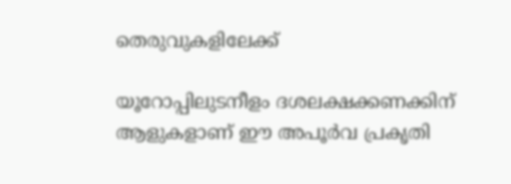തെരുവുകളിലേക്ക്

യൂറോപ്പിലുടനീളം ദശലക്ഷക്കണക്കിന് ആളുകളാണ് ഈ അപൂർവ പ്രകൃതി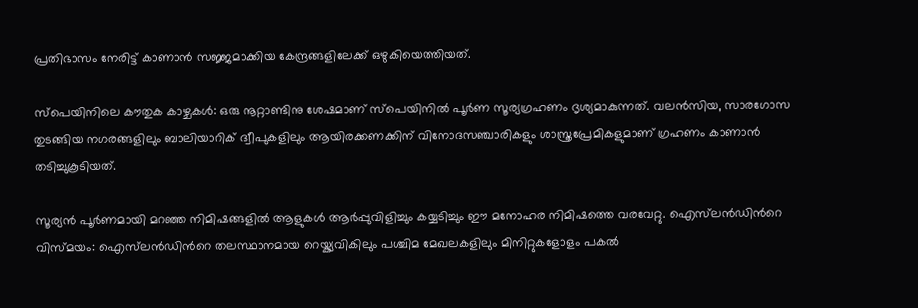പ്രതിഭാസം നേരിട്ട് കാണാൻ സജ്ജമാക്കിയ കേന്ദ്രങ്ങളിലേക്ക് ഒഴുകിയെത്തിയത്.

സ്പെയിനിലെ കൗതുക കാഴ്ചകൾ: ഒരു നൂറ്റാണ്ടിനു ശേഷമാണ് സ്പെയിനിൽ പൂർണ സൂര്യഗ്രഹണം ദൃശ്യമാകുന്നത്. വലൻസിയ, സാരഗോസ തുടങ്ങിയ നഗരങ്ങളിലും ബാലിയാറിക് ദ്വീപുകളിലും ആയിരക്കണക്കിന് വിനോദസഞ്ചാരികളും ശാസ്ത്രപ്രേമികളുമാണ് ഗ്രഹണം കാണാൻ തടിച്ചുകൂടിയത്.

സൂര്യൻ പൂർണമായി മറഞ്ഞ നിമിഷങ്ങളിൽ ആളുകൾ ആർപ്പുവിളിച്ചും കയ്യടിച്ചും ഈ മനോഹര നിമിഷത്തെ വരവേറ്റു. ഐസ്‌ലൻഡിന്‍റെ വിസ്മയം: ഐസ്‌ലൻഡിന്‍റെ തലസ്ഥാനമായ റെയ്ക്യവികിലും പശ്ചിമ മേഖലകളിലും മിനിറ്റുകളോളം പകൽ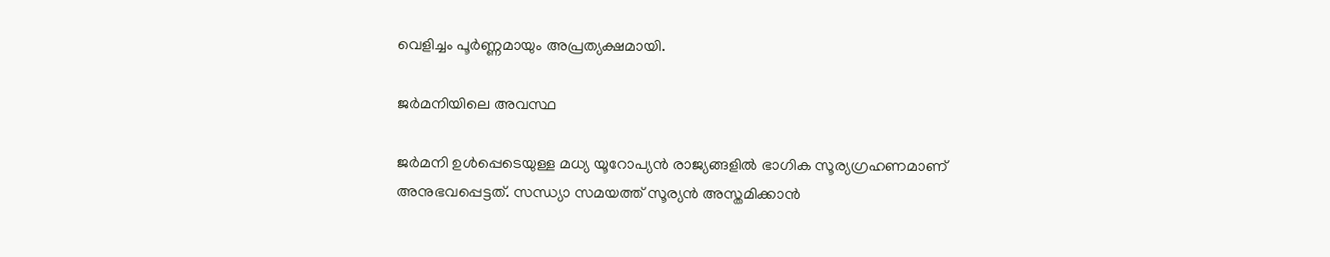വെളിച്ചം പൂർണ്ണമായും അപ്രത്യക്ഷമായി.

ജർമനിയിലെ അവസ്ഥ

ജർമനി ഉൾപ്പെടെയുള്ള മധ്യ യൂറോപ്യൻ രാജ്യങ്ങളിൽ ഭാഗിക സൂര്യഗ്രഹണമാണ് അനുഭവപ്പെട്ടത്. സന്ധ്യാ സമയത്ത് സൂര്യൻ അസ്തമിക്കാൻ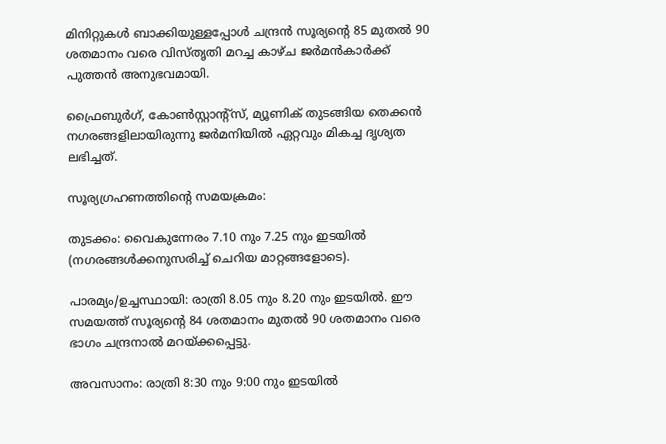മിനിറ്റുകൾ ബാക്കിയുള്ളപ്പോൾ ചന്ദ്രൻ സൂര്യന്‍റെ 85 മുതൽ 90 ശതമാനം വരെ വിസ്തൃതി മറച്ച കാഴ്ച ജർമൻകാർക്ക് പുത്തൻ അനുഭവമായി.

ഫ്രൈബുർഗ്, കോൺസ്റ്റാന്‍റ്സ്, മ്യൂണിക് തുടങ്ങിയ തെക്കൻ നഗരങ്ങളിലായിരുന്നു ജർമനിയിൽ ഏറ്റവും മികച്ച ദൃശ്യത ലഭിച്ചത്.

സൂര്യഗ്രഹണത്തിന്‍റെ സമയക്രമം:

തുടക്കം: വൈകുന്നേരം 7.10 നും 7.25 നും ഇടയിൽ (നഗരങ്ങൾക്കനുസരിച്ച് ചെറിയ മാറ്റങ്ങളോടെ).

പാരമ്യം/ഉച്ചസ്ഥായി: രാത്രി 8.05 നും 8.20 നും ഇടയിൽ. ഈ സമയത്ത് സൂര്യന്‍റെ 84 ശതമാനം മുതൽ 90 ശതമാനം വരെ ഭാഗം ചന്ദ്രനാൽ മറയ്ക്കപ്പെട്ടു.

അവസാനം: രാത്രി 8:30 നും 9:00 നും ഇടയിൽ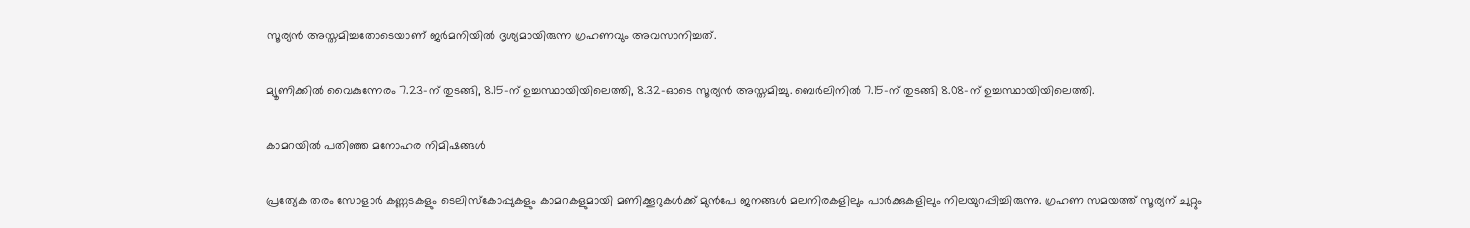സൂര്യൻ അസ്തമിച്ചതോടെയാണ് ജർമനിയിൽ ദൃശ്യമായിരുന്ന ഗ്രഹണവും അവസാനിച്ചത്.

മ്യൂണിക്കിൽ വൈകുന്നേരം 7.23-ന് തുടങ്ങി, 8.15-ന് ഉച്ചസ്ഥായിയിലെത്തി, 8.32-ഓടെ സൂര്യൻ അസ്തമിച്ചു. ബെർലിനിൽ 7.15-ന് തുടങ്ങി 8.08-ന് ഉച്ചസ്ഥായിയിലെത്തി.

കാമറയിൽ പതിഞ്ഞ മനോഹര നിമിഷങ്ങൾ

പ്രത്യേക തരം സോളാർ കണ്ണടകളും ടെലിസ്കോപ്പുകളും കാമറകളുമായി മണിക്കൂറുകൾക്ക് മുൻപേ ജനങ്ങൾ മലനിരകളിലും പാർക്കുകളിലും നിലയുറപ്പിച്ചിരുന്നു. ഗ്രഹണ സമയത്ത് സൂര്യന് ചുറ്റും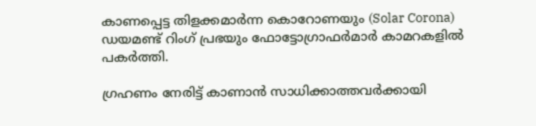കാണപ്പെട്ട തിളക്കമാർന്ന കൊറോണയും (Solar Corona) ഡയമണ്ട് റിംഗ് പ്രഭയും ഫോട്ടോഗ്രാഫർമാർ കാമറകളിൽ പകർത്തി.

ഗ്രഹണം നേരിട്ട് കാണാൻ സാധിക്കാത്തവർക്കായി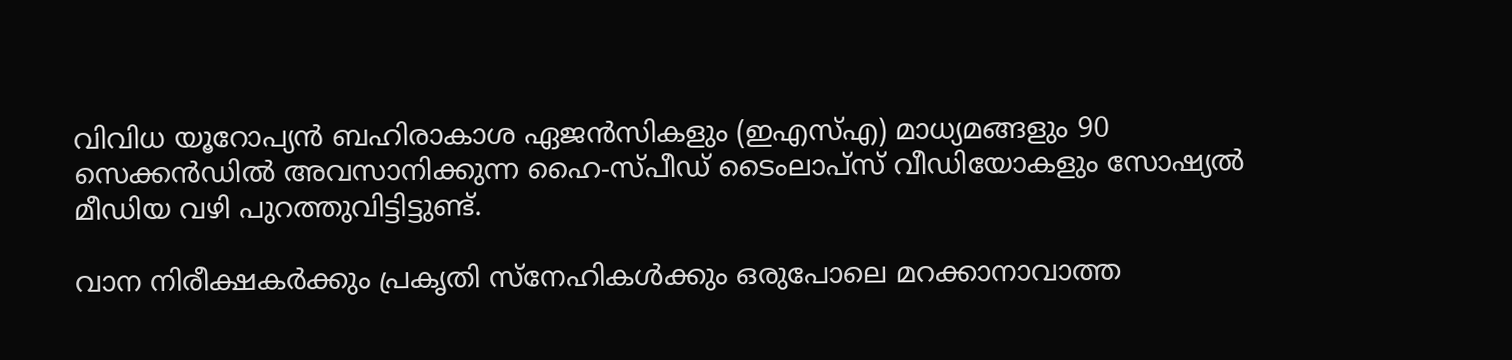വിവിധ യൂറോപ്യൻ ബഹിരാകാശ ഏജൻസികളും (ഇഎസ്എ) മാധ്യമങ്ങളും 90 സെക്കൻഡിൽ അവസാനിക്കുന്ന ഹൈ-സ്പീഡ് ടൈംലാപ്സ് വീഡിയോകളും സോഷ്യൽ മീഡിയ വഴി പുറത്തുവിട്ടിട്ടുണ്ട്.

വാന നിരീക്ഷകർക്കും പ്രകൃതി സ്നേഹികൾക്കും ഒരുപോലെ മറക്കാനാവാത്ത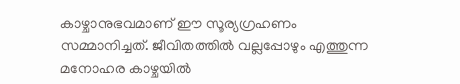കാഴ്ചാനുഭവമാണ് ഈ സൂര്യഗ്രഹണം സമ്മാനിച്ചത്. ജീവിതത്തിൽ വല്ലപ്പോഴും എത്തുന്ന മനോഹര കാഴ്ചയിൽ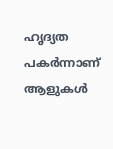ഹൃദ്യത പകർന്നാണ് ആളുകൾ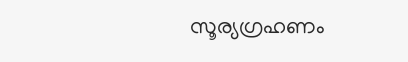സൂര്യഗ്രഹണം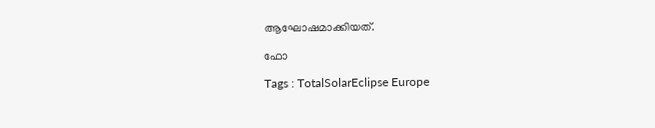ആഘോഷമാക്കിയത്.

ഫോ

Tags : TotalSolarEclipse Europe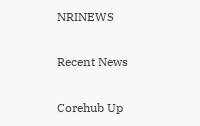NRINEWS

Recent News

Corehub Up